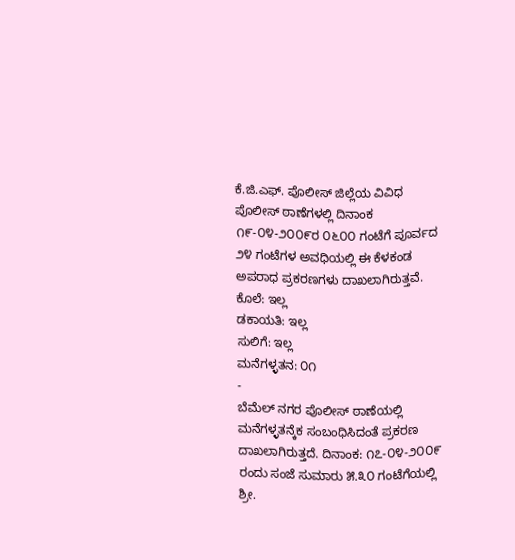ಕೆ.ಜಿ.ಎಫ್. ಪೊಲೀಸ್ ಜಿಲ್ಲೆಯ ವಿವಿಧ ಪೊಲೀಸ್ ಠಾಣೆಗಳಲ್ಲಿ ದಿನಾಂಕ ೧೯-೦೪-೨೦೦೯ರ ೦೬೦೦ ಗಂಟೆಗೆ ಪೂರ್ವದ ೨೪ ಗಂಟೆಗಳ ಅವಧಿಯಲ್ಲಿ ಈ ಕೆಳಕಂಡ ಅಪರಾಧ ಪ್ರಕರಣಗಳು ದಾಖಲಾಗಿರುತ್ತವೆ.
ಕೊಲೆ: ಇಲ್ಲ
ಡಕಾಯತಿ: ಇಲ್ಲ
ಸುಲಿಗೆ: ಇಲ್ಲ
ಮನೆಗಳ್ಳತನ: ೦೧
-
ಬೆಮೆಲ್ ನಗರ ಪೊಲೀಸ್ ಠಾಣೆಯಲ್ಲಿ ಮನೆಗಳ್ಳತನ್ಕೆಕ ಸಂಬಂಧಿಸಿದಂತೆ ಪ್ರಕರಣ ದಾಖಲಾಗಿರುತ್ತದೆ. ದಿನಾಂಕ: ೧೭-೦೪-೨೦೦೯ ರಂದು ಸಂಜೆ ಸುಮಾರು ೫.೩೦ ಗಂಟೆಗೆಯಲ್ಲಿ ಶ್ರೀ.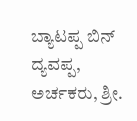ಬ್ಯಾಟಪ್ಪ ಬಿನ್ ದ್ಯವಪ್ಪ, ಅರ್ಚಕರು, ಶ್ರೀ.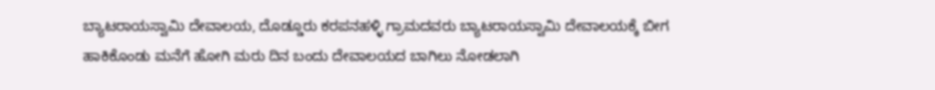ಬ್ಯಾಟರಾಯಸ್ವಾಮಿ ದೇವಾಲಯ, ದೊಡ್ಡೂರು ಕರಪನಹಳ್ಳಿ ಗ್ರಾಮದವರು ಬ್ಯಾಟರಾಯಸ್ವಾಮಿ ದೇವಾಲಯಕ್ಕೆ ಬೀಗ ಹಾಕಿಕೊಂಡು ಮನೆಗೆ ಹೋಗಿ ಮರು ದಿನ ಬಂದು ದೇವಾಲಯದ ಬಾಗಿಲು ನೋಡಲಾಗಿ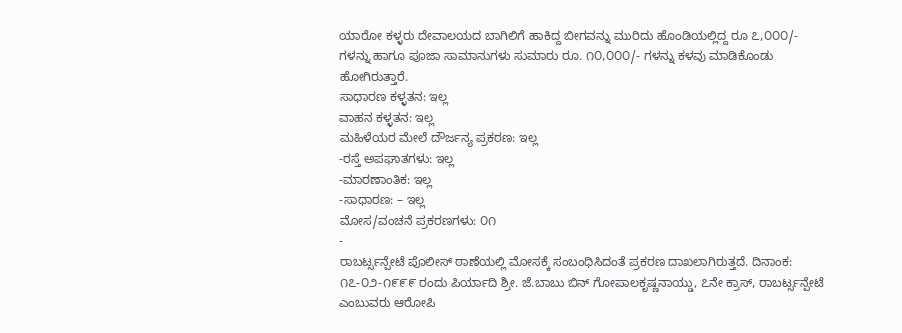ಯಾರೋ ಕಳ್ಳರು ದೇವಾಲಯದ ಬಾಗಿಲಿಗೆ ಹಾಕಿದ್ದ ಬೀಗವನ್ನು ಮುರಿದು ಹೊಂಡಿಯಲ್ಲಿದ್ದ ರೂ ೭,೦೦೦/- ಗಳನ್ನು ಹಾಗೂ ಪೂಜಾ ಸಾಮಾನುಗಳು ಸುಮಾರು ರೂ. ೧೦,೦೦೦/- ಗಳನ್ನು ಕಳವು ಮಾಡಿಕೊಂಡು ಹೋಗಿರುತ್ತಾರೆ.
ಸಾಧಾರಣ ಕಳ್ಳತನ: ಇಲ್ಲ
ವಾಹನ ಕಳ್ಳತನ: ಇಲ್ಲ
ಮಹಿಳೆಯರ ಮೇಲೆ ದೌರ್ಜನ್ಯ ಪ್ರಕರಣ: ಇಲ್ಲ
-ರಸ್ತೆ ಅಪಘಾತಗಳು: ಇಲ್ಲ
-ಮಾರಣಾಂತಿಕ: ಇಲ್ಲ
-ಸಾಧಾರಣ: – ಇಲ್ಲ
ಮೋಸ/ವಂಚನೆ ಪ್ರಕರಣಗಳು: ೦೧
-
ರಾಬರ್ಟ್ಸನ್ಪೇಟೆ ಪೊಲೀಸ್ ಠಾಣೆಯಲ್ಲಿ ಮೋಸಕ್ಕೆ ಸಂಬಂಧಿಸಿದಂತೆ ಪ್ರಕರಣ ದಾಖಲಾಗಿರುತ್ತದೆ. ದಿನಾಂಕ: ೧೭-೦೨-೧೯೯೯ ರಂದು ಪಿರ್ಯಾದಿ ಶ್ರೀ. ಜೆ.ಬಾಬು ಬಿನ್ ಗೋಪಾಲಕೃಷ್ಣನಾಯ್ಡು, ೭ನೇ ಕ್ರಾಸ್, ರಾಬರ್ಟ್ಸನ್ಪೇಟೆ ಎಂಬುವರು ಆರೋಪಿ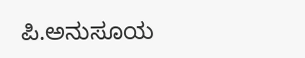ಪಿ.ಅನುಸೂಯ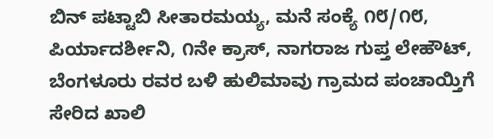ಬಿನ್ ಪಟ್ಟಾಬಿ ಸೀತಾರಮಯ್ಯ, ಮನೆ ಸಂಕ್ಯೆ ೧೮/೧೮, ಪಿರ್ಯಾದರ್ಶೀನಿ, ೧ನೇ ಕ್ರಾಸ್, ನಾಗರಾಜ ಗುಪ್ತ ಲೇಹೌಟ್, ಬೆಂಗಳೂರು ರವರ ಬಳಿ ಹುಲಿಮಾವು ಗ್ರಾಮದ ಪಂಚಾಯ್ತಿಗೆ ಸೇರಿದ ಖಾಲಿ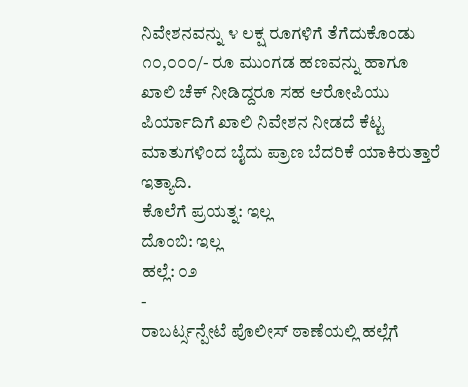ನಿವೇಶನವನ್ನು ೪ ಲಕ್ಷ ರೂಗಳಿಗೆ ತೆಗೆದುಕೊಂಡು ೧೦,೦೦೦/- ರೂ ಮುಂಗಡ ಹಣವನ್ನು ಹಾಗೂ ಖಾಲಿ ಚೆಕ್ ನೀಡಿದ್ದರೂ ಸಹ ಆರೋಪಿಯು ಪಿರ್ಯಾದಿಗೆ ಖಾಲಿ ನಿವೇಶನ ನೀಡದೆ ಕೆಟ್ಟ ಮಾತುಗಳಿಂದ ಬೈದು ಪ್ರಾಣ ಬೆದರಿಕೆ ಯಾಕಿರುತ್ತಾರೆ ಇತ್ಯಾದಿ.
ಕೊಲೆಗೆ ಪ್ರಯತ್ನ: ಇಲ್ಲ
ದೊಂಬಿ: ಇಲ್ಲ
ಹಲ್ಲೆ: ೦೨
-
ರಾಬರ್ಟ್ಸನ್ಪೇಟೆ ಪೊಲೀಸ್ ಠಾಣೆಯಲ್ಲಿ ಹಲ್ಲೆಗೆ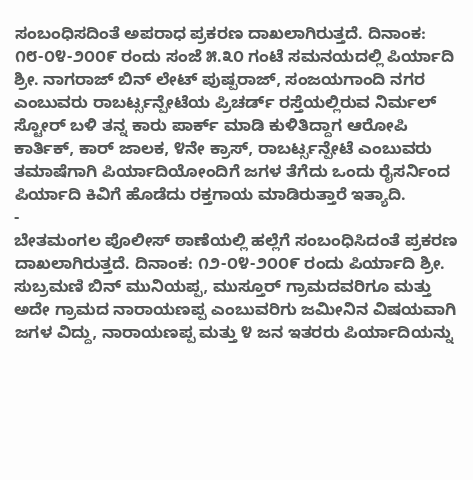ಸಂಬಂಧಿಸದಿಂತೆ ಅಪರಾಧ ಪ್ರಕರಣ ದಾಖಲಾಗಿರುತ್ತದೆ. ದಿನಾಂಕ: ೧೮-೦೪-೨೦೦೯ ರಂದು ಸಂಜೆ ೫.೩೦ ಗಂಟೆ ಸಮನಯದಲ್ಲಿ ಪಿರ್ಯಾದಿ ಶ್ರೀ. ನಾಗರಾಜ್ ಬಿನ್ ಲೇಟ್ ಪುಷ್ಪರಾಜ್, ಸಂಜಯಗಾಂದಿ ನಗರ ಎಂಬುವರು ರಾಬರ್ಟ್ಸನ್ಪೇಟೆಯ ಪ್ರಿಚರ್ಡ್ ರಸ್ತೆಯಲ್ಲಿರುವ ನಿರ್ಮಲ್ ಸ್ಟೋರ್ ಬಳಿ ತನ್ನ ಕಾರು ಪಾರ್ಕ್ ಮಾಡಿ ಕುಳಿತಿದ್ದಾಗ ಆರೋಪಿ ಕಾರ್ತಿಕ್, ಕಾರ್ ಜಾಲಕ, ೪ನೇ ಕ್ರಾಸ್, ರಾಬರ್ಟ್ಸನ್ಪೇಟೆ ಎಂಬುವರು ತಮಾಷೆಗಾಗಿ ಪಿರ್ಯಾದಿಯೋಂದಿಗೆ ಜಗಳ ತೆಗೆದು ಒಂದು ರೈಸರ್ನಿಂದ ಪಿರ್ಯಾದಿ ಕಿವಿಗೆ ಹೊಡೆದು ರಕ್ತಗಾಯ ಮಾಡಿರುತ್ತಾರೆ ಇತ್ಯಾದಿ.
-
ಬೇತಮಂಗಲ ಪೊಲೀಸ್ ಠಾಣೆಯಲ್ಲಿ ಹಲ್ಲೆಗೆ ಸಂಬಂಧಿಸಿದಂತೆ ಪ್ರಕರಣ ದಾಖಲಾಗಿರುತ್ತದೆ. ದಿನಾಂಕ: ೧೨-೦೪-೨೦೦೯ ರಂದು ಪಿರ್ಯಾದಿ ಶ್ರೀ. ಸುಬ್ರಮಣಿ ಬಿನ್ ಮುನಿಯಪ್ಪ, ಮುಸ್ತೂರ್ ಗ್ರಾಮದವರಿಗೂ ಮತ್ತು ಅದೇ ಗ್ರಾಮದ ನಾರಾಯಣಪ್ಪ ಎಂಬುವರಿಗು ಜಮೀನಿನ ವಿಷಯವಾಗಿ ಜಗಳ ವಿದ್ದು, ನಾರಾಯಣಪ್ಪ ಮತ್ತು ೪ ಜನ ಇತರರು ಪಿರ್ಯಾದಿಯನ್ನು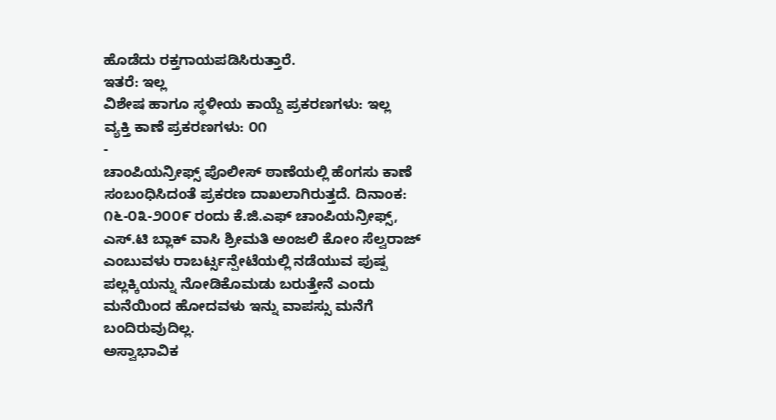ಹೊಡೆದು ರಕ್ತಗಾಯಪಡಿಸಿರುತ್ತಾರೆ.
ಇತರೆ: ಇಲ್ಲ
ವಿಶೇಷ ಹಾಗೂ ಸ್ಥಳೀಯ ಕಾಯ್ದೆ ಪ್ರಕರಣಗಳು: ಇಲ್ಲ
ವ್ಯಕ್ತಿ ಕಾಣೆ ಪ್ರಕರಣಗಳು: ೦೧
-
ಚಾಂಪಿಯನ್ರೀಫ್ಸ್ ಪೊಲೀಸ್ ಠಾಣೆಯಲ್ಲಿ ಹೆಂಗಸು ಕಾಣೆ ಸಂಬಂಧಿಸಿದಂತೆ ಪ್ರಕರಣ ದಾಖಲಾಗಿರುತ್ತದೆ. ದಿನಾಂಕ: ೧೬-೦೩-೨೦೦೯ ರಂದು ಕೆ.ಜಿ.ಎಫ್ ಚಾಂಪಿಯನ್ರೀಫ್ಸ್, ಎಸ್.ಟಿ ಬ್ಲಾಕ್ ವಾಸಿ ಶ್ರೀಮತಿ ಅಂಜಲಿ ಕೋಂ ಸೆಲ್ವರಾಜ್ ಎಂಬುವಳು ರಾಬರ್ಟ್ಸನ್ಪೇಟೆಯಲ್ಲಿ ನಡೆಯುವ ಪುಷ್ಪ ಪಲ್ಲಕ್ಕಿಯನ್ನು ನೋಡಿಕೊಮಡು ಬರುತ್ತೇನೆ ಎಂದು ಮನೆಯಿಂದ ಹೋದವಳು ಇನ್ನು ವಾಪಸ್ಸು ಮನೆಗೆ ಬಂದಿರುವುದಿಲ್ಲ.
ಅಸ್ವಾಭಾವಿಕ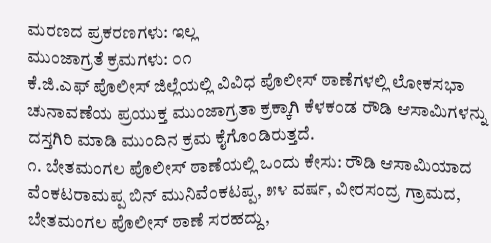ಮರಣದ ಪ್ರಕರಣಗಳು: ಇಲ್ಲ
ಮುಂಜಾಗ್ರತೆ ಕ್ರಮಗಳು: ೦೧
ಕೆ.ಜಿ.ಎಫ್ ಪೊಲೀಸ್ ಜಿಲ್ಲೆಯಲ್ಲಿ ವಿವಿಧ ಪೊಲೀಸ್ ಠಾಣೆಗಳಲ್ಲಿ ಲೋಕಸಭಾ ಚುನಾವಣೆಯ ಪ್ರಯುಕ್ತ ಮುಂಜಾಗ್ರತಾ ಕ್ರಕ್ಕಾಗಿ ಕೆಳಕಂಡ ರೌಡಿ ಆಸಾಮಿಗಳನ್ನು ದಸ್ತಗಿರಿ ಮಾಡಿ ಮುಂದಿನ ಕ್ರಮ ಕೈಗೊಂಡಿರುತ್ತದೆ.
೧. ಬೇತಮಂಗಲ ಪೊಲೀಸ್ ಠಾಣೆಯಲ್ಲಿ ಒಂದು ಕೇಸು: ರೌಡಿ ಆಸಾಮಿಯಾದ ವೆಂಕಟರಾಮಪ್ಪ ಬಿನ್ ಮುನಿವೆಂಕಟಪ್ಪ, ೫೪ ವರ್ಷ, ವೀರಸಂದ್ರ ಗ್ರಾಮದ, ಬೇತಮಂಗಲ ಪೊಲೀಸ್ ಠಾಣೆ ಸರಹದ್ದು,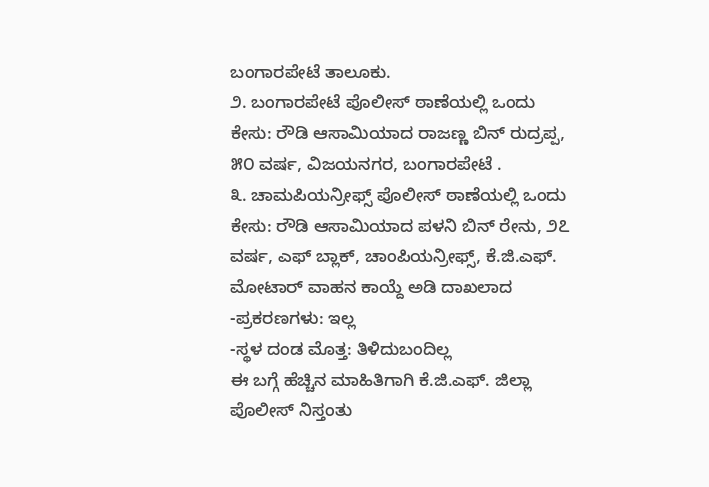ಬಂಗಾರಪೇಟೆ ತಾಲೂಕು.
೨. ಬಂಗಾರಪೇಟೆ ಪೊಲೀಸ್ ಠಾಣೆಯಲ್ಲಿ ಒಂದು ಕೇಸು: ರೌಡಿ ಆಸಾಮಿಯಾದ ರಾಜಣ್ಣ ಬಿನ್ ರುದ್ರಪ್ಪ, ೫೦ ವರ್ಷ, ವಿಜಯನಗರ, ಬಂಗಾರಪೇಟೆ .
೩. ಚಾಮಪಿಯನ್ರೀಫ್ಸ್ ಪೊಲೀಸ್ ಠಾಣೆಯಲ್ಲಿ ಒಂದು ಕೇಸು: ರೌಡಿ ಆಸಾಮಿಯಾದ ಪಳನಿ ಬಿನ್ ರೇನು, ೨೭ ವರ್ಷ, ಎಫ್ ಬ್ಲಾಕ್, ಚಾಂಪಿಯನ್ರೀಫ್ಸ್, ಕೆ.ಜಿ.ಎಫ್.
ಮೋಟಾರ್ ವಾಹನ ಕಾಯ್ದೆ ಅಡಿ ದಾಖಲಾದ -ಪ್ರಕರಣಗಳು: ಇಲ್ಲ
-ಸ್ಥಳ ದಂಡ ಮೊತ್ತ: ತಿಳಿದುಬಂದಿಲ್ಲ
ಈ ಬಗ್ಗೆ ಹೆಚ್ಚಿನ ಮಾಹಿತಿಗಾಗಿ ಕೆ.ಜಿ.ಎಫ್. ಜಿಲ್ಲಾ ಪೊಲೀಸ್ ನಿಸ್ತಂತು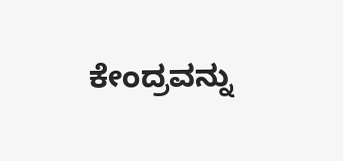ಕೇಂದ್ರವನ್ನು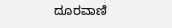ದೂರವಾಣಿ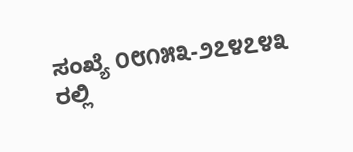ಸಂಖ್ಯೆ ೦೮೧೫೩-೨೭೪೭೪೩ ರಲ್ಲಿ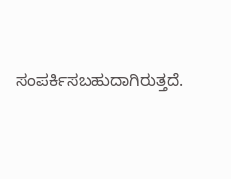ಸಂಪರ್ಕಿಸಬಹುದಾಗಿರುತ್ತದೆ.